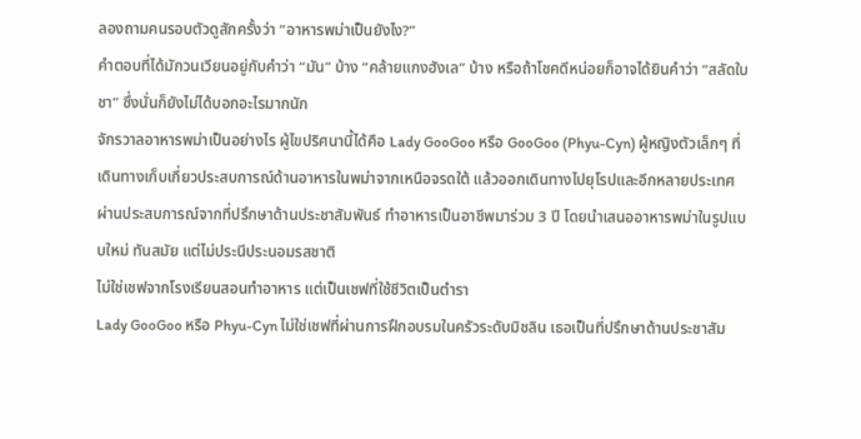ลองถามคนรอบตัวดูสักครั้งว่า “อาหารพม่าเป็นยังไง?”
คำตอบที่ได้มักวนเวียนอยู่กับคำว่า “มัน” บ้าง “คล้ายแกงฮังเล” บ้าง หรือถ้าโชคดีหน่อยก็อาจได้ยินคำว่า “สลัดใบชา” ซึ่งนั่นก็ยังไม่ได้บอกอะไรมากนัก
จักรวาลอาหารพม่าเป็นอย่างไร ผู้ไขปริศนานี้ได้คือ Lady GooGoo หรือ GooGoo (Phyu-Cyn) ผู้หญิงตัวเล็กๆ ที่เดินทางเก็บเกี่ยวประสบการณ์ด้านอาหารในพม่าจากเหนือจรดใต้ แล้วออกเดินทางไปยุโรปและอีกหลายประเทศ ผ่านประสบการณ์จากที่ปรึกษาด้านประชาสัมพันธ์ ทำอาหารเป็นอาชีพมาร่วม 3 ปี โดยนำเสนออาหารพม่าในรูปแบบใหม่ ทันสมัย แต่ไม่ประนีประนอมรสชาติ
ไม่ใช่เชฟจากโรงเรียนสอนทำอาหาร แต่เป็นเชฟที่ใช้ชีวิตเป็นตำรา
Lady GooGoo หรือ Phyu-Cyn ไม่ใช่เชฟที่ผ่านการฝึกอบรมในครัวระดับมิชลิน เธอเป็นที่ปรึกษาด้านประชาสัม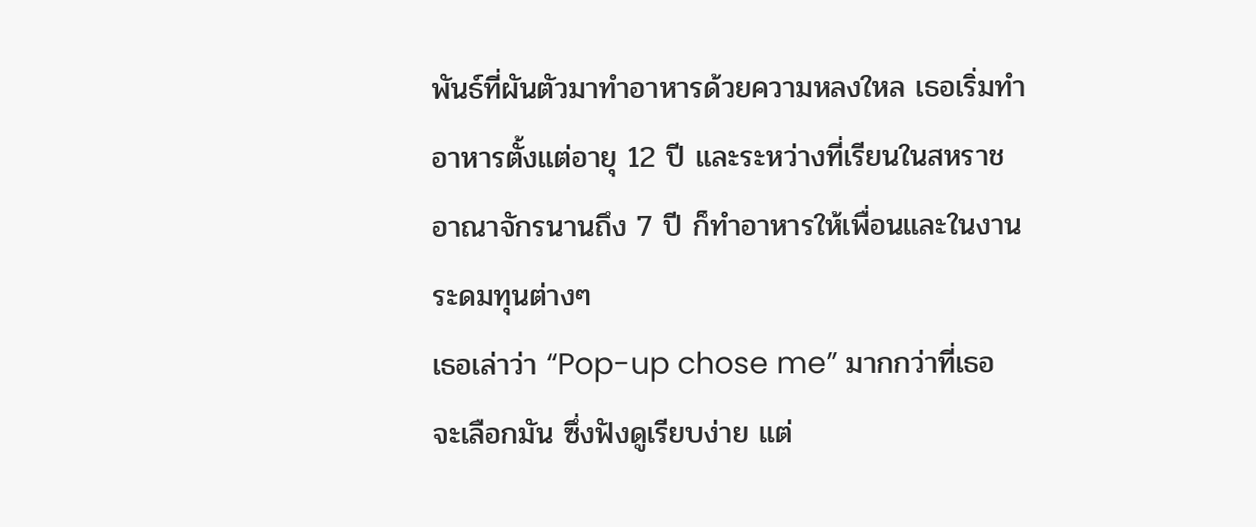พันธ์ที่ผันตัวมาทำอาหารด้วยความหลงใหล เธอเริ่มทำอาหารตั้งแต่อายุ 12 ปี และระหว่างที่เรียนในสหราชอาณาจักรนานถึง 7 ปี ก็ทำอาหารให้เพื่อนและในงานระดมทุนต่างๆ
เธอเล่าว่า “Pop-up chose me” มากกว่าที่เธอจะเลือกมัน ซึ่งฟังดูเรียบง่าย แต่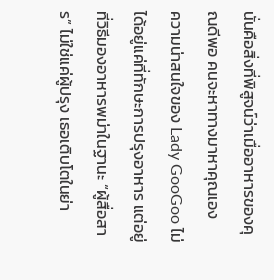นั่นคือสิ่งที่พิสูจน์ว่าเมื่ออาหารของคุณดีพอ คนจะหาทางมาหาคุณเอง
ความน่าสนใจของ Lady GooGoo ไม่ได้อยู่แค่ที่ทักษะการปรุงอาหาร แต่อยู่ที่วิธีมองอาหารพม่าในฐานะ “ผู้สื่อสาร” ไม่ใช่แค่ผู้ปรุง เธอเติบโตในย่า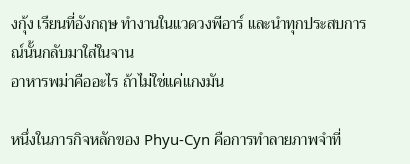งกุ้ง เรียนที่อังกฤษ ทำงานในแวดวงพีอาร์ และนำทุกประสบการณ์นั้นกลับมาใส่ในจาน
อาหารพม่าคืออะไร ถ้าไม่ใช่แค่แกงมัน

หนึ่งในภารกิจหลักของ Phyu-Cyn คือการทำลายภาพจำที่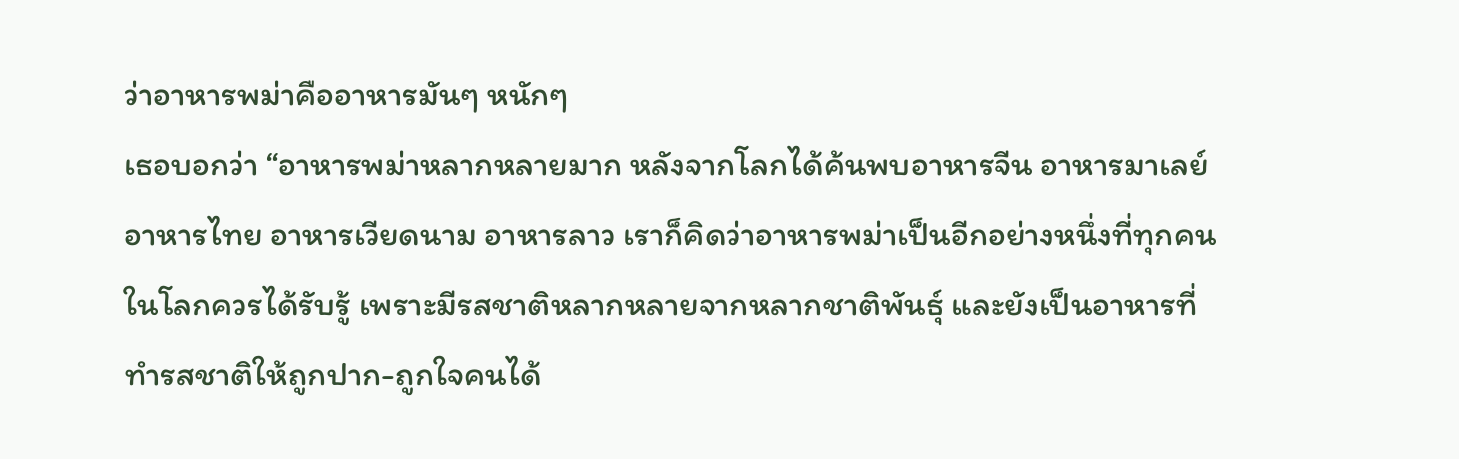ว่าอาหารพม่าคืออาหารมันๆ หนักๆ
เธอบอกว่า “อาหารพม่าหลากหลายมาก หลังจากโลกได้ค้นพบอาหารจีน อาหารมาเลย์ อาหารไทย อาหารเวียดนาม อาหารลาว เราก็คิดว่าอาหารพม่าเป็นอีกอย่างหนึ่งที่ทุกคนในโลกควรได้รับรู้ เพราะมีรสชาติหลากหลายจากหลากชาติพันธุ์ และยังเป็นอาหารที่ทำรสชาติให้ถูกปาก-ถูกใจคนได้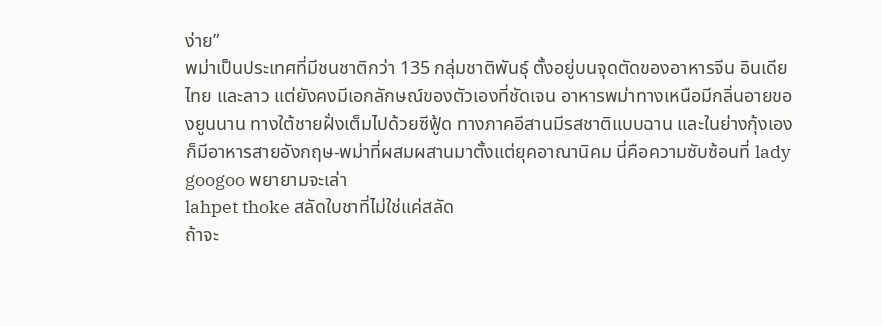ง่าย”
พม่าเป็นประเทศที่มีชนชาติกว่า 135 กลุ่มชาติพันธุ์ ตั้งอยู่บนจุดตัดของอาหารจีน อินเดีย ไทย และลาว แต่ยังคงมีเอกลักษณ์ของตัวเองที่ชัดเจน อาหารพม่าทางเหนือมีกลิ่นอายของยูนนาน ทางใต้ชายฝั่งเต็มไปด้วยซีฟู้ด ทางภาคอีสานมีรสชาติแบบฉาน และในย่างกุ้งเองก็มีอาหารสายอังกฤษ-พม่าที่ผสมผสานมาตั้งแต่ยุคอาณานิคม นี่คือความซับซ้อนที่ lady googoo พยายามจะเล่า
lahpet thoke สลัดใบชาที่ไม่ใช่แค่สลัด
ถ้าจะ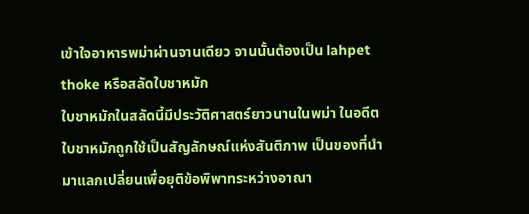เข้าใจอาหารพม่าผ่านจานเดียว จานนั้นต้องเป็น lahpet thoke หรือสลัดใบชาหมัก
ใบชาหมักในสลัดนี้มีประวัติศาสตร์ยาวนานในพม่า ในอดีตใบชาหมักถูกใช้เป็นสัญลักษณ์แห่งสันติภาพ เป็นของที่นำมาแลกเปลี่ยนเพื่อยุติข้อพิพาทระหว่างอาณา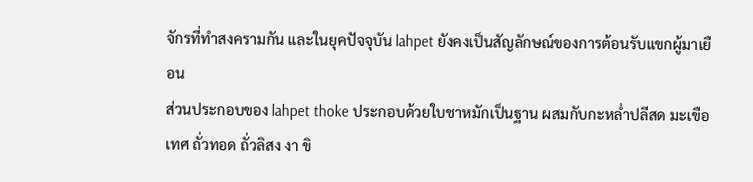จักรที่ทำสงครามกัน และในยุคปัจจุบัน lahpet ยังคงเป็นสัญลักษณ์ของการต้อนรับแขกผู้มาเยือน
ส่วนประกอบของ lahpet thoke ประกอบด้วยใบชาหมักเป็นฐาน ผสมกับกะหล่ำปลีสด มะเขือเทศ ถั่วทอด ถั่วลิสง งา ขิ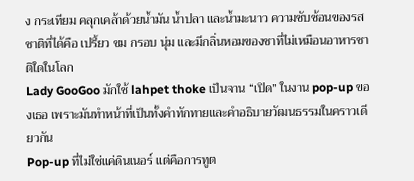ง กระเทียม คลุกเคล้าด้วยน้ำมัน น้ำปลา และน้ำมะนาว ความซับซ้อนของรสชาติที่ได้คือ เปรี้ยว ขม กรอบ นุ่ม และมีกลิ่นหอมของชาที่ไม่เหมือนอาหารชาติใดในโลก
Lady GooGoo มักใช้ lahpet thoke เป็นจาน “เปิด” ในงาน pop-up ของเธอ เพราะมันทำหน้าที่เป็นทั้งคำทักทายและคำอธิบายวัฒนธรรมในคราวเดียวกัน
Pop-up ที่ไม่ใช่แค่ดินเนอร์ แต่คือการทูต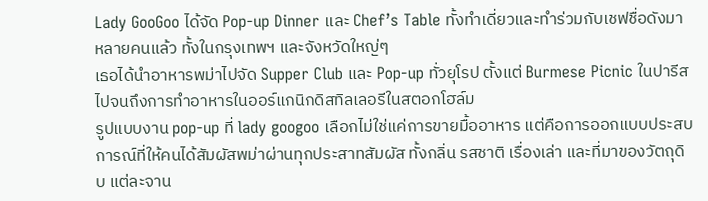Lady GooGoo ได้จัด Pop-up Dinner และ Chef’s Table ทั้งทำเดี่ยวและทำร่วมกับเชฟชื่อดังมาหลายคนแล้ว ทั้งในกรุงเทพฯ และจังหวัดใหญ่ๆ
เธอได้นำอาหารพม่าไปจัด Supper Club และ Pop-up ทั่วยุโรป ตั้งแต่ Burmese Picnic ในปารีส ไปจนถึงการทำอาหารในออร์แกนิกดิสทิลเลอรีในสตอกโฮล์ม
รูปแบบงาน pop-up ที่ lady googoo เลือกไม่ใช่แค่การขายมื้ออาหาร แต่คือการออกแบบประสบการณ์ที่ให้คนได้สัมผัสพม่าผ่านทุกประสาทสัมผัส ทั้งกลิ่น รสชาติ เรื่องเล่า และที่มาของวัตถุดิบ แต่ละจาน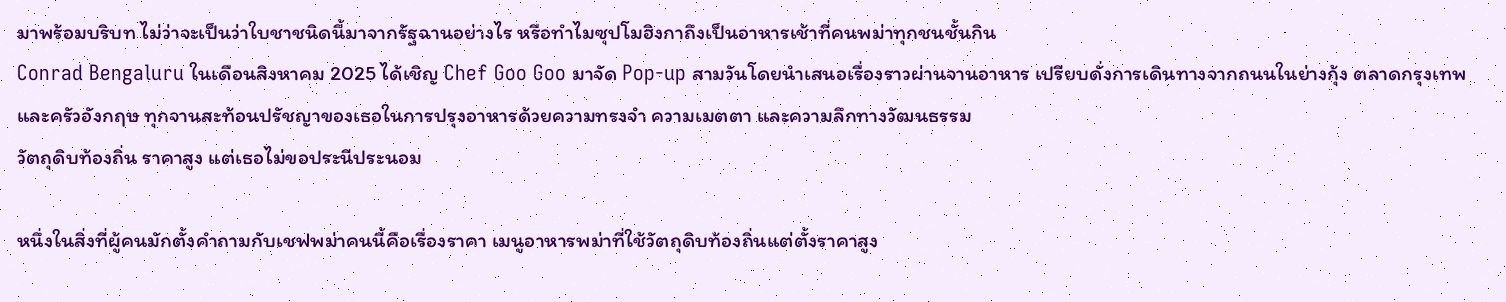มาพร้อมบริบท ไม่ว่าจะเป็นว่าใบชาชนิดนี้มาจากรัฐฉานอย่างไร หรือทำไมซุปโมฮิงกาถึงเป็นอาหารเช้าที่คนพม่าทุกชนชั้นกิน
Conrad Bengaluru ในเดือนสิงหาคม 2025 ได้เชิญ Chef Goo Goo มาจัด Pop-up สามวันโดยนำเสนอเรื่องราวผ่านจานอาหาร เปรียบดั่งการเดินทางจากถนนในย่างกุ้ง ตลาดกรุงเทพ และครัวอังกฤษ ทุกจานสะท้อนปรัชญาของเธอในการปรุงอาหารด้วยความทรงจำ ความเมตตา และความลึกทางวัฒนธรรม
วัตถุดิบท้องถิ่น ราคาสูง แต่เธอไม่ขอประนีประนอม

หนึ่งในสิ่งที่ผู้คนมักตั้งคำถามกับเชฟพม่าคนนี้คือเรื่องราคา เมนูอาหารพม่าที่ใช้วัตถุดิบท้องถิ่นแต่ตั้งราคาสูง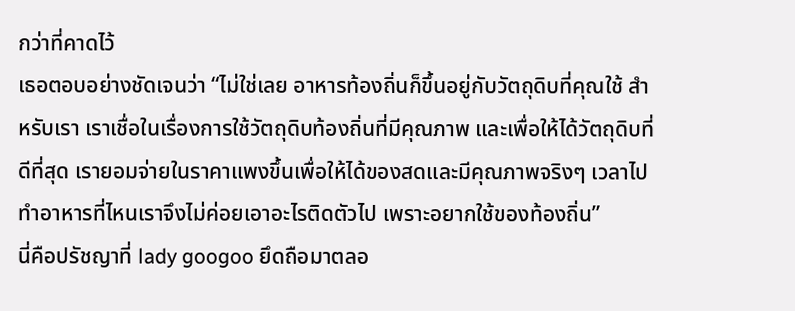กว่าที่คาดไว้
เธอตอบอย่างชัดเจนว่า “ไม่ใช่เลย อาหารท้องถิ่นก็ขึ้นอยู่กับวัตถุดิบที่คุณใช้ สำหรับเรา เราเชื่อในเรื่องการใช้วัตถุดิบท้องถิ่นที่มีคุณภาพ และเพื่อให้ได้วัตถุดิบที่ดีที่สุด เรายอมจ่ายในราคาแพงขึ้นเพื่อให้ได้ของสดและมีคุณภาพจริงๆ เวลาไปทำอาหารที่ไหนเราจึงไม่ค่อยเอาอะไรติดตัวไป เพราะอยากใช้ของท้องถิ่น”
นี่คือปรัชญาที่ lady googoo ยึดถือมาตลอ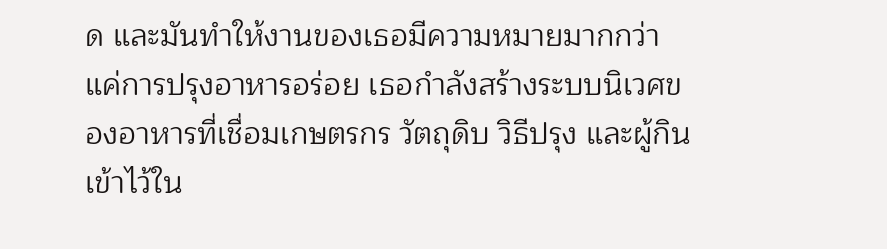ด และมันทำให้งานของเธอมีความหมายมากกว่าแค่การปรุงอาหารอร่อย เธอกำลังสร้างระบบนิเวศของอาหารที่เชื่อมเกษตรกร วัตถุดิบ วิธีปรุง และผู้กิน เข้าไว้ใน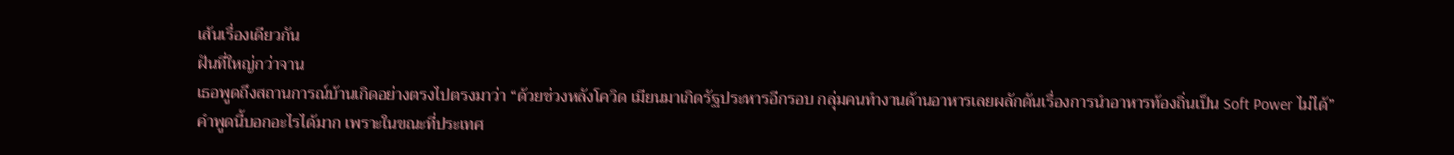เส้นเรื่องเดียวกัน
ฝันที่ใหญ่กว่าจาน
เธอพูดถึงสถานการณ์บ้านเกิดอย่างตรงไปตรงมาว่า “ด้วยช่วงหลังโควิด เมียนมาเกิดรัฐประหารอีกรอบ กลุ่มคนทำงานด้านอาหารเลยผลักดันเรื่องการนำอาหารท้องถิ่นเป็น Soft Power ไม่ได้”
คำพูดนี้บอกอะไรได้มาก เพราะในขณะที่ประเทศ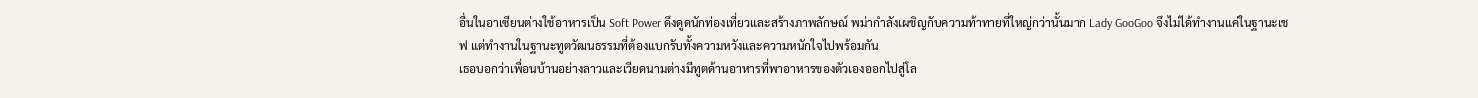อื่นในอาเซียนต่างใช้อาหารเป็น Soft Power ดึงดูดนักท่องเที่ยวและสร้างภาพลักษณ์ พม่ากำลังเผชิญกับความท้าทายที่ใหญ่กว่านั้นมาก Lady GooGoo จึงไม่ได้ทำงานแค่ในฐานะเชฟ แต่ทำงานในฐานะทูตวัฒนธรรมที่ต้องแบกรับทั้งความหวังและความหนักใจไปพร้อมกัน
เธอบอกว่าเพื่อนบ้านอย่างลาวและเวียดนามต่างมีทูตด้านอาหารที่พาอาหารของตัวเองออกไปสู่โล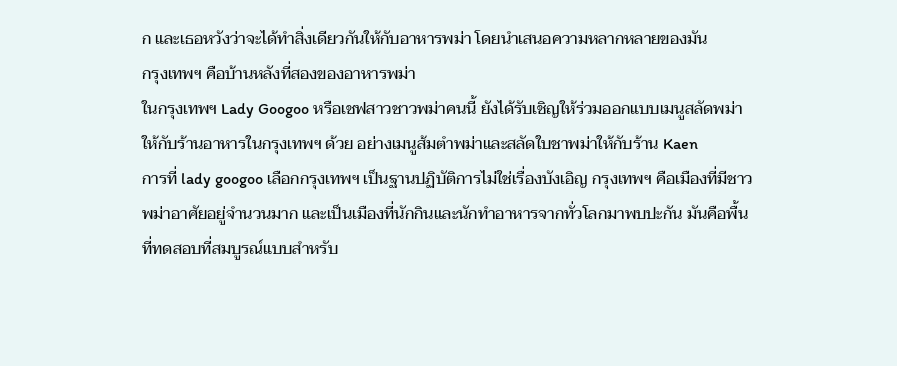ก และเธอหวังว่าจะได้ทำสิ่งเดียวกันให้กับอาหารพม่า โดยนำเสนอความหลากหลายของมัน
กรุงเทพฯ คือบ้านหลังที่สองของอาหารพม่า
ในกรุงเทพฯ Lady Googoo หรือเชฟสาวชาวพม่าคนนี้ ยังได้รับเชิญให้ร่วมออกแบบเมนูสลัดพม่าให้กับร้านอาหารในกรุงเทพฯ ด้วย อย่างเมนูส้มตำพม่าและสลัดใบชาพม่าให้กับร้าน Kaen
การที่ lady googoo เลือกกรุงเทพฯ เป็นฐานปฏิบัติการไม่ใช่เรื่องบังเอิญ กรุงเทพฯ คือเมืองที่มีชาวพม่าอาศัยอยู่จำนวนมาก และเป็นเมืองที่นักกินและนักทำอาหารจากทั่วโลกมาพบปะกัน มันคือพื้นที่ทดสอบที่สมบูรณ์แบบสำหรับ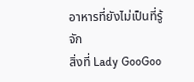อาหารที่ยังไม่เป็นที่รู้จัก
สิ่งที่ Lady GooGoo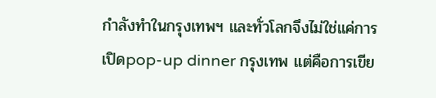กำลังทำในกรุงเทพฯ และทั่วโลกจึงไม่ใช่แค่การเปิดpop-up dinner กรุงเทพ แต่คือการเขีย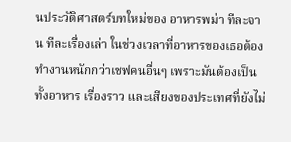นประวัติศาสตร์บทใหม่ของ อาหารพม่า ทีละจาน ทีละเรื่องเล่า ในช่วงเวลาที่อาหารของเธอต้องทำงานหนักกว่าเชฟคนอื่นๆ เพราะมันต้องเป็นทั้งอาหาร เรื่องราว และเสียงของประเทศที่ยังไม่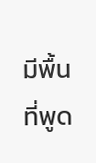มีพื้นที่พูด